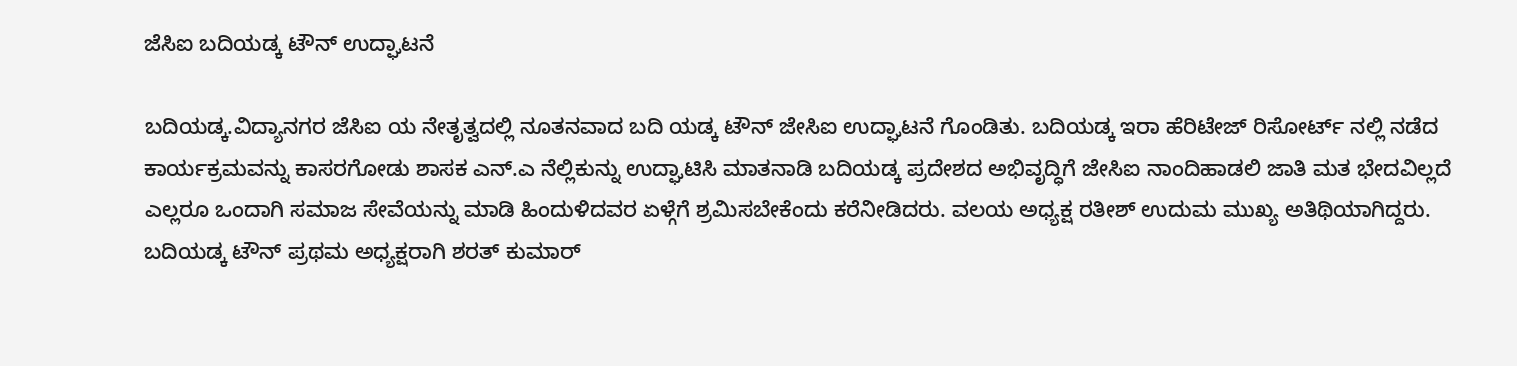ಜೆಸಿಐ ಬದಿಯಡ್ಕ ಟೌನ್ ಉದ್ಘಾಟನೆ

ಬದಿಯಡ್ಕ.ವಿದ್ಯಾನಗರ ಜೆಸಿಐ ಯ ನೇತೃತ್ವದಲ್ಲಿ ನೂತನವಾದ ಬದಿ ಯಡ್ಕ ಟೌನ್ ಜೇಸಿಐ ಉದ್ಘಾಟನೆ ಗೊಂಡಿತು. ಬದಿಯಡ್ಕ ಇರಾ ಹೆರಿಟೇಜ್ ರಿಸೋರ್ಟ್ ನಲ್ಲಿ ನಡೆದ ಕಾರ್ಯಕ್ರಮವನ್ನು ಕಾಸರಗೋಡು ಶಾಸಕ ಎನ್.ಎ ನೆಲ್ಲಿಕುನ್ನು ಉದ್ಘಾಟಿಸಿ ಮಾತನಾಡಿ ಬದಿಯಡ್ಕ ಪ್ರದೇಶದ ಅಭಿವೃದ್ಧಿಗೆ ಜೇಸಿಐ ನಾಂದಿಹಾಡಲಿ ಜಾತಿ ಮತ ಭೇದವಿಲ್ಲದೆ ಎಲ್ಲರೂ ಒಂದಾಗಿ ಸಮಾಜ ಸೇವೆಯನ್ನು ಮಾಡಿ ಹಿಂದುಳಿದವರ ಏಳ್ಗೆಗೆ ಶ್ರಮಿಸಬೇಕೆಂದು ಕರೆನೀಡಿದರು. ವಲಯ ಅಧ್ಯಕ್ಷ ರತೀಶ್ ಉದುಮ ಮುಖ್ಯ ಅತಿಥಿಯಾಗಿದ್ದರು. ಬದಿಯಡ್ಕ ಟೌನ್ ಪ್ರಥಮ ಅಧ್ಯಕ್ಷರಾಗಿ ಶರತ್ ಕುಮಾರ್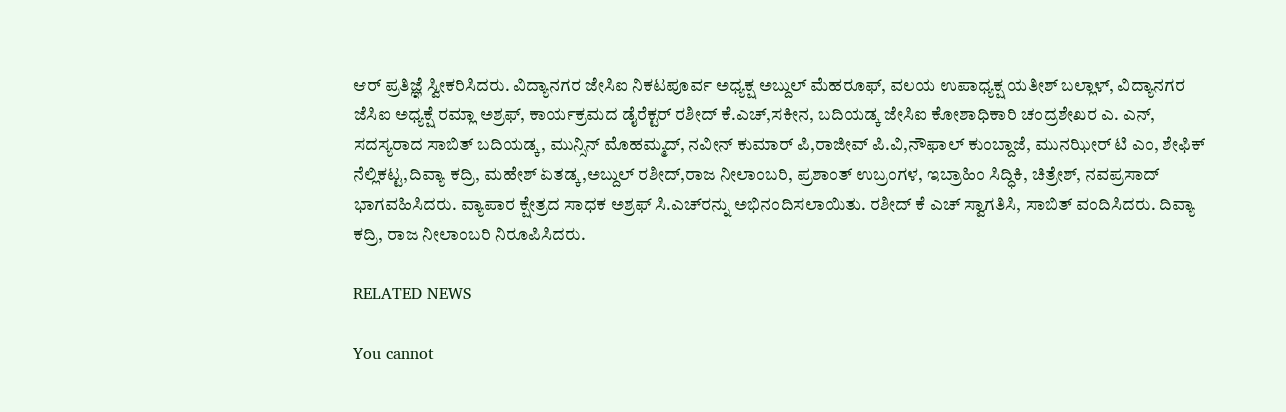ಆರ್ ಪ್ರತಿಜ್ಞೆ ಸ್ವೀಕರಿಸಿದರು. ವಿದ್ಯಾನಗರ ಜೇಸಿಐ ನಿಕಟಪೂರ್ವ ಅಧ್ಯಕ್ಷ ಅಬ್ದುಲ್ ಮೆಹರೂಫ್, ವಲಯ ಉಪಾಧ್ಯಕ್ಷ ಯತೀಶ್ ಬಲ್ಲಾಳ್, ವಿದ್ಯಾನಗರ ಜೆಸಿಐ ಅಧ್ಯಕ್ಷೆ ರಮ್ಲಾ ಅಶ್ರಫ್, ಕಾರ್ಯಕ್ರಮದ ಡೈರೆಕ್ಟರ್ ರಶೀದ್ ಕೆ.ಎಚ್,ಸಕೀನ, ಬದಿಯಡ್ಕ ಜೇಸಿಐ ಕೋಶಾಧಿಕಾರಿ ಚಂದ್ರಶೇಖರ ಎ. ಎನ್, ಸದಸ್ಯರಾದ ಸಾಬಿತ್ ಬದಿಯಡ್ಕ, ಮುನ್ಸಿನ್ ಮೊಹಮ್ಮದ್, ನವೀನ್ ಕುಮಾರ್ ಪಿ,ರಾಜೀವ್ ಪಿ.ವಿ,ನೌಫಾಲ್ ಕುಂಬ್ದಾಜೆ, ಮುನಝೀರ್ ಟಿ ಎಂ, ಶೇಫಿಕ್ ನೆಲ್ಲಿಕಟ್ಟ,ದಿವ್ಯಾ ಕದ್ರಿ, ಮಹೇಶ್ ಏತಡ್ಕ,ಅಬ್ದುಲ್ ರಶೀದ್,ರಾಜ ನೀಲಾಂಬರಿ, ಪ್ರಶಾಂತ್ ಉಬ್ರಂಗಳ, ಇಬ್ರಾಹಿಂ ಸಿದ್ಧಿಕಿ, ಚಿತ್ರೇಶ್, ನವಪ್ರಸಾದ್ ಭಾಗವಹಿಸಿದರು. ವ್ಯಾಪಾರ ಕ್ಷೇತ್ರದ ಸಾಧಕ ಅಶ್ರಫ್ ಸಿ.ಎಚ್‌ರನ್ನು ಅಭಿನಂದಿಸಲಾಯಿತು. ರಶೀದ್ ಕೆ ಎಚ್ ಸ್ವಾಗತಿಸಿ, ಸಾಬಿತ್ ವಂದಿಸಿದರು. ದಿವ್ಯಾ ಕದ್ರಿ, ರಾಜ ನೀಲಾಂಬರಿ ನಿರೂಪಿಸಿದರು.

RELATED NEWS

You cannot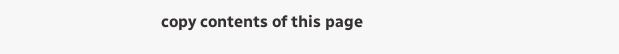copy contents of this page